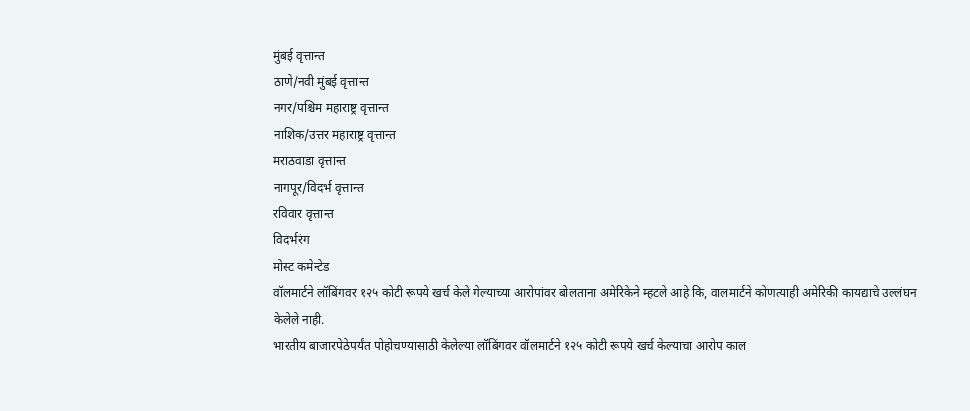मुंबई वृत्तान्त
ठाणे/नवी मुंबई वृत्तान्त
नगर/पश्चिम महाराष्ट्र वृत्तान्त
नाशिक/उत्तर महाराष्ट्र वृत्तान्त
मराठवाडा वृत्तान्त
नागपूर/विदर्भ वृत्तान्त
रविवार वृत्तान्त
विदर्भरंग
मोस्ट कमेन्टेड
वॉलमार्टने लॉबिंगवर १२५ कोटी रूपये खर्च केले गेल्याच्या आरोपांवर बोलताना अमेरिकेने म्हटले आहे कि, वालमार्टने कोणत्याही अमेरिकी कायद्याचे उल्लंघन केलेले नाही.
भारतीय बाजारपेठेपर्यंत पोहोचण्यासाठी केलेल्या लॉबिंगवर वॉलमार्टने १२५ कोटी रूपये खर्च केल्याचा आरोप काल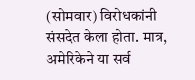(सोमवार) विरोधकांनी संसदेत केला होता. मात्र, अमेरिकेने या सर्व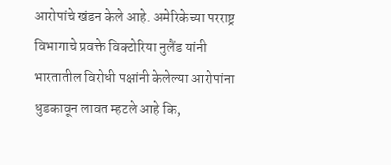आरोपांचे खंडन केले आहे. अमेरिकेच्या परराष्ट्र विभागाचे प्रवक्ते विक्टोरिया नुलैंड यांनी भारतातील विरोधी पक्षांनी केलेल्या आरोपांना धुडकावून लावत म्हटले आहे कि,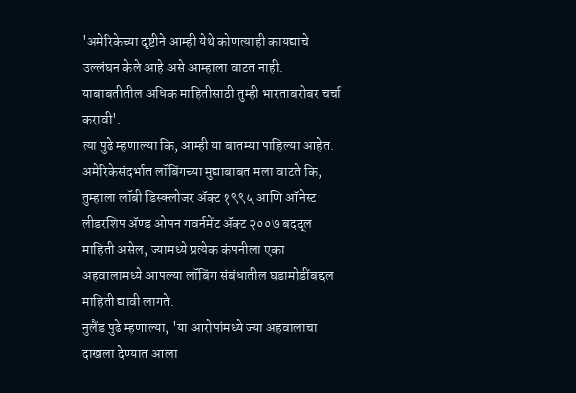'अमेरिकेच्या दृष्टीने आम्ही येथे कोणत्याही कायद्याचे उल्लंघन केले आहे असे आम्हाला वाटत नाही. याबाबतीतील अधिक माहितीसाठी तुम्ही भारताबरोबर चर्चा करावी'.
त्या पुढे म्हणाल्या कि, आम्ही या बातम्या पाहिल्या आहेत. अमेरिकेसंदर्भात लॉबिंगच्या मुद्याबाबत मला वाटते कि, तुम्हाला लॉबी डिस्क्लोजर ॲक्ट १९९५ आणि ऑनेस्ट लीडरशिप ॲण्ड ओपन गवर्नमेंट ॲक्ट २००७ बदद्ल माहिती असेल, ज्यामध्ये प्रत्येक कंपनीला एका अहवालामध्ये आपल्या लॉबिंग संबंधातील घडामोडींबद्दल माहिती द्यावी लागते.
नुलैंड पुढे म्हणाल्या, 'या आरोपांमध्ये ज्या अहवालाचा दाखला देण्यात आला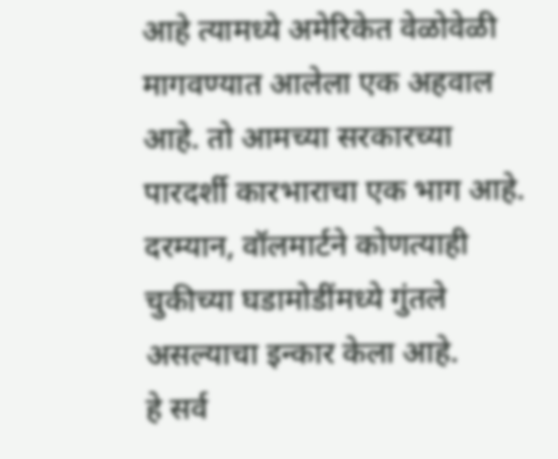आहे त्यामध्ये अमेरिकेत वेळोवेळी मागवण्यात आलेला एक अहवाल आहे. तो आमच्या सरकारच्या पारदर्शी कारभाराचा एक भाग आहे. दरम्यान, वॉलमार्टने कोणत्याही चुकीच्या घडामोडींमध्ये गुंतले असल्याचा इन्कार केला आहे.
हे सर्व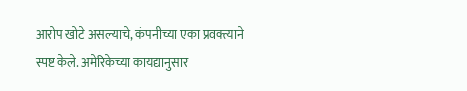आरोप खोटे असल्याचे, कंपनीच्या एका प्रवक्त्याने स्पष्ट केले. अमेरिकेच्या कायद्यानुसार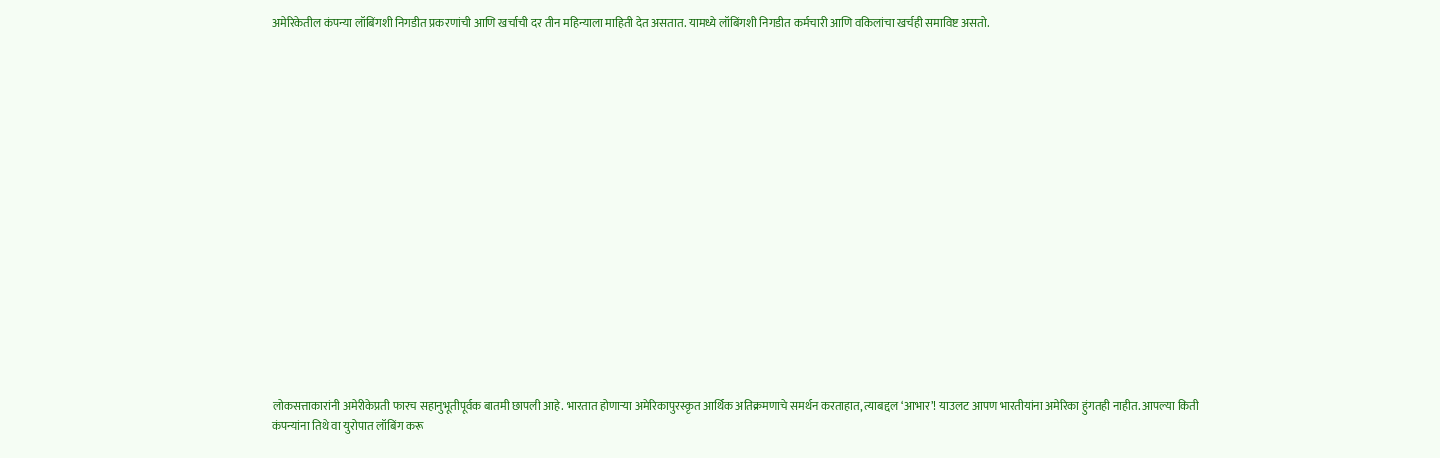अमेरिकेतील कंपन्या लॉबिंगशी निगडीत प्रकरणांची आणि खर्चाची दर तीन महिन्याला माहिती देत असतात. यामध्ये लॉबिंगशी निगडीत कर्मचारी आणि वकिलांचा खर्चही समाविष्ट असतो.



















लोकसत्ताकारांनी अमेरीकेप्रती फारच सहानुभूतीपूर्वक बातमी छापली आहे. भारतात होणाऱ्या अमेरिकापुरस्कृत आर्थिक अतिक्रमणाचे समर्थन करताहात, त्याबद्दल ‘आभार’! याउलट आपण भारतीयांना अमेरिका हुंगतही नाहीत. आपल्या किती कंपन्यांना तिथे वा युरोपात लॉबिंग करू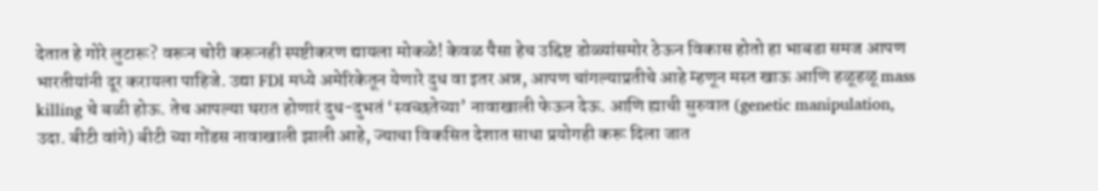देतात हे गोरे लुटारू? वरून चोरी करूनही स्पष्टीकरण द्यायला मोकळे! केवळ पैसा हेच उद्दिष्ट डोळ्यांसमोर ठेऊन विकास होतो हा भाबडा समज आपण भारतीयांनी दूर करायला पाहिजे. उद्या FDI मध्ये अमेरिकेतून येणारे दुध वा इतर अन्न, आपण चांगल्याप्रतीचे आहे म्हणून मस्त खाऊ आणि हळूहळू mass killing चे बळी होऊ. तेच आपल्या घरात होणारं दुध-दुभतं ‘स्वच्छतेच्या’ नावाखाली फेऊन देऊ. आणि ह्याची सुरुवात (genetic manipulation, उदा. बीटी वांगे) बीटी च्या गोंडस नावाखाली झाली आहे, ज्याचा विकसित देशात साधा प्रयोगही करू दिला जात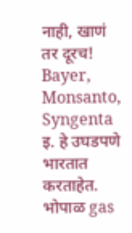नाही, खाणं तर दूरच! Bayer, Monsanto, Syngenta इ. हे उघडपणे भारतात करताहेत. भोपाळ gas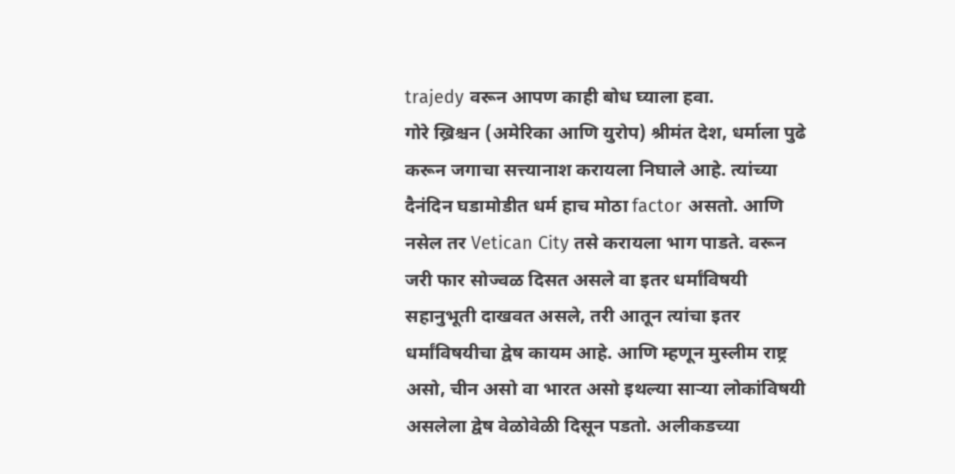trajedy वरून आपण काही बोध घ्याला हवा.
गोरे ख्रिश्चन (अमेरिका आणि युरोप) श्रीमंत देश, धर्माला पुढे करून जगाचा सत्त्यानाश करायला निघाले आहे. त्यांच्या दैनंदिन घडामोडीत धर्म हाच मोठा factor असतो. आणि नसेल तर Vetican City तसे करायला भाग पाडते. वरून जरी फार सोज्वळ दिसत असले वा इतर धर्मांविषयी सहानुभूती दाखवत असले, तरी आतून त्यांचा इतर धर्मांविषयीचा द्वेष कायम आहे. आणि म्हणून मुस्लीम राष्ट्र असो, चीन असो वा भारत असो इथल्या साऱ्या लोकांविषयी असलेला द्वेष वेळोवेळी दिसून पडतो. अलीकडच्या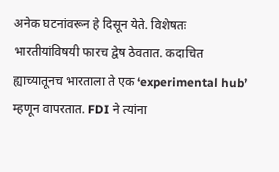अनेक घटनांवरून हे दिसून येते. विशेषतः भारतीयांविषयी फारच द्वेष ठेवतात. कदाचित ह्याच्यातूनच भारताला ते एक ‘experimental hub’ म्हणून वापरतात. FDI ने त्यांना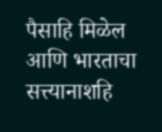पैसाहि मिळेल आणि भारताचा सत्त्यानाशहि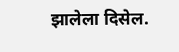झालेला दिसेल.